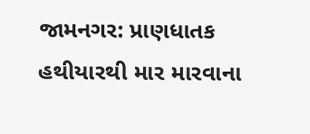જામનગર: પ્રાણધાતક હથીયારથી માર મારવાના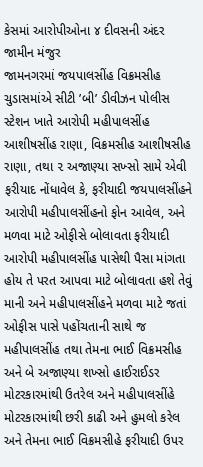કેસમાં આરોપીઓના ૪ દીવસની અંદર જામીન મંજુર
જામનગરમાં જયપાલસીંહ વિક્રમસીહ ચુડાસમાંએ સીટી ’બી’ ડીવીઝન પોલીસ સ્ટેશન ખાતે આરોપી મહીપાલસીંહ આશીષસીંહ રાણા, વિક્રમસીહ આશીષસીહ રાણા, તથા ૨ અજાણ્યા સખ્સો સામે એવી ફરીયાદ નોંધાવેલ કે, ફરીયાદી જયપાલસીંહને આરોપી મહીપાલસીંહનો ફોન આવેલ, અને મળવા માટે ઓફીસે બોલાવતા ફરીયાદી આરોપી મહીપાલસીંહ પાસેથી પૈસા માંગતા હોય તે પરત આપવા માટે બોલાવતા હશે તેવું માની અને મહીપાલસીંહને મળવા માટે જતાં ઓફીસ પાસે પહોંચતાની સાથે જ મહીપાલસીંહ તથા તેમના ભાઈ વિક્રમસીહ અને બે અજાણ્યા શખ્સો હાઈરાઈડર મોટરકારમાંથી ઉતરેલ અને મહીપાલસીંહે મોટરકારમાંથી છરી કાઢી અને હુમલો કરેલ અને તેમના ભાઈ વિક્રમસીહે ફરીયાદી ઉપર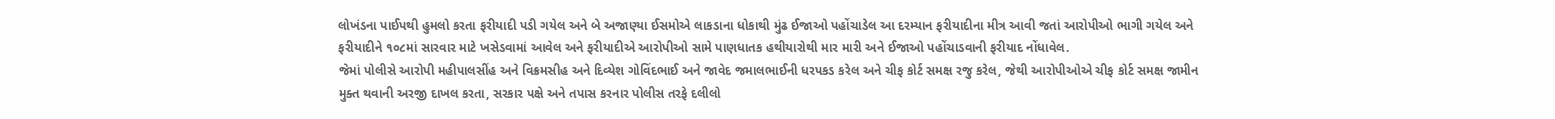લોખંડના પાઈપથી હુમલો કરતા ફરીયાદી પડી ગયેલ અને બે અજાણ્યા ઈસમોએ લાકડાના ધોકાથી મુંઢ ઈજાઓ પહોંચાડેલ આ દરમ્યાન ફરીયાદીના મીત્ર આવી જતાં આરોપીઓ ભાગી ગયેલ અને ફરીયાદીને ૧૦૮માં સારવાર માટે ખસેડવામાં આવેલ અને ફરીયાદીએ આરોપીઓ સામે પાણધાતક હથીયારોથી માર મારી અને ઈજાઓ પહોંચાડવાની ફરીયાદ નોંધાવેલ.
જેમાં પોલીસે આરોપી મહીપાલસીંહ અને વિક્રમસીહ અને દિવ્યેશ ગોવિંદભાઈ અને જાવેદ જમાલભાઈની ધરપકડ કરેલ અને ચીફ કોર્ટ સમક્ષ રજુ કરેલ, જેથી આરોપીઓએ ચીફ કોર્ટ સમક્ષ જામીન મુક્ત થવાની અરજી દાખલ કરતા, સરકાર પક્ષે અને તપાસ કરનાર પોલીસ તરફે દલીલો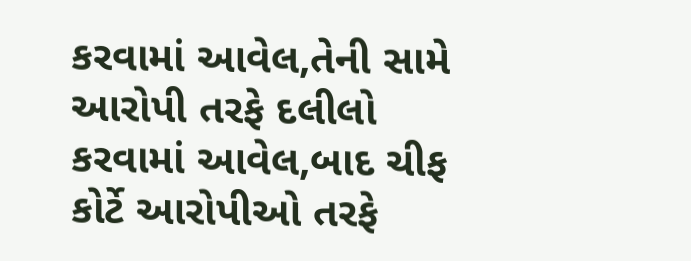કરવામાં આવેલ,તેની સામે આરોપી તરફે દલીલો કરવામાં આવેલ,બાદ ચીફ કોર્ટે આરોપીઓ તરફે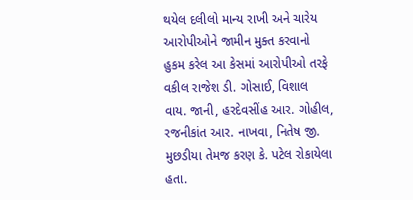થયેલ દલીલો માન્ય રાખી અને ચારેય આરોપીઓને જામીન મુક્ત કરવાનો હુકમ કરેલ આ કેસમાં આરોપીઓ તરફે વકીલ રાજેશ ડી. ગોસાઈ, વિશાલ વાય. જાની, હરદેવસીંહ આર. ગોહીલ, રજનીકાંત આર. નાખવા, નિતેષ જી. મુછડીયા તેમજ કરણ કે. પટેલ રોકાયેલા હતા.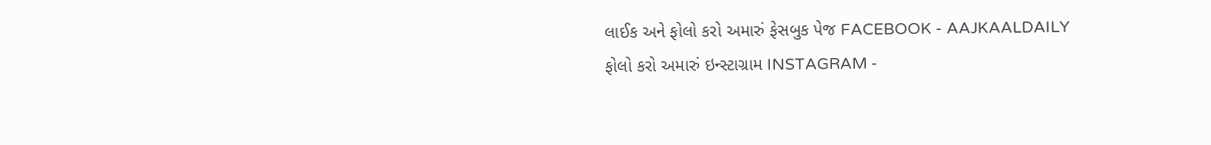લાઈક અને ફોલો કરો અમારું ફેસબુક પેજ FACEBOOK - AAJKAALDAILY
ફોલો કરો અમારું ઇન્સ્ટાગ્રામ INSTAGRAM -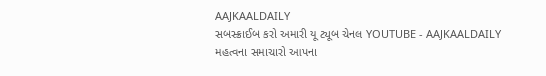AAJKAALDAILY
સબસ્ક્રાઈબ કરો અમારી યૂ ટ્યૂબ ચેનલ YOUTUBE - AAJKAALDAILY
મહત્વના સમાચારો આપના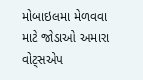મોબાઇલમા મેળવવા માટે જોડાઓ અમારા વોટ્સએપ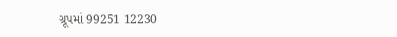ગ્રૂપમાં 99251 12230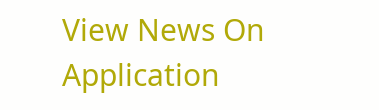View News On Application